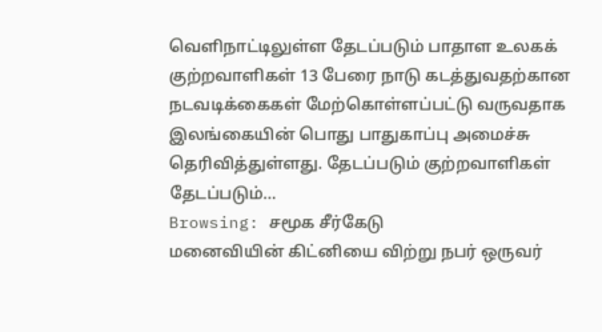வெளிநாட்டிலுள்ள தேடப்படும் பாதாள உலகக் குற்றவாளிகள் 13 பேரை நாடு கடத்துவதற்கான நடவடிக்கைகள் மேற்கொள்ளப்பட்டு வருவதாக இலங்கையின் பொது பாதுகாப்பு அமைச்சு தெரிவித்துள்ளது. தேடப்படும் குற்றவாளிகள் தேடப்படும்…
Browsing: சமூக சீர்கேடு
மனைவியின் கிட்னியை விற்று நபர் ஒருவர்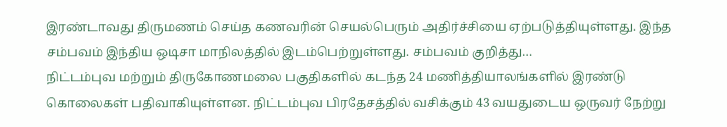இரண்டாவது திருமணம் செய்த கணவரின் செயல்பெரும் அதிர்ச்சியை ஏற்படுத்தியுள்ளது. இந்த சம்பவம் இந்திய ஒடிசா மாநிலத்தில் இடம்பெற்றுள்ளது. சம்பவம் குறித்து…
நிட்டம்புவ மற்றும் திருகோணமலை பகுதிகளில் கடந்த 24 மணித்தியாலங்களில் இரண்டு கொலைகள் பதிவாகியுள்ளன. நிட்டம்புவ பிரதேசத்தில் வசிக்கும் 43 வயதுடைய ஒருவர் நேற்று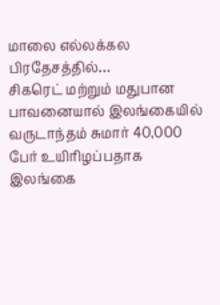மாலை எல்லக்கல பிரதேசத்தில்…
சிகரெட் மற்றும் மதுபான பாவனையால் இலங்கையில் வருடாந்தம் சுமார் 40,000 பேர் உயிரிழப்பதாக இலங்கை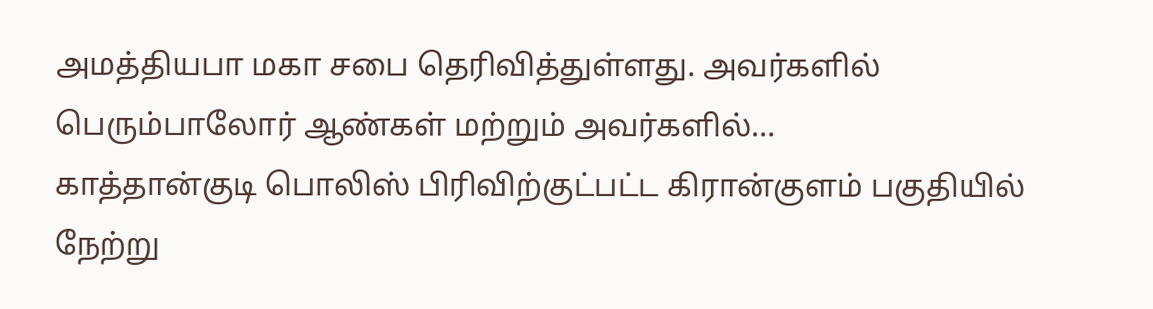அமத்தியபா மகா சபை தெரிவித்துள்ளது. அவர்களில் பெரும்பாலோர் ஆண்கள் மற்றும் அவர்களில்…
காத்தான்குடி பொலிஸ் பிரிவிற்குட்பட்ட கிரான்குளம் பகுதியில் நேற்று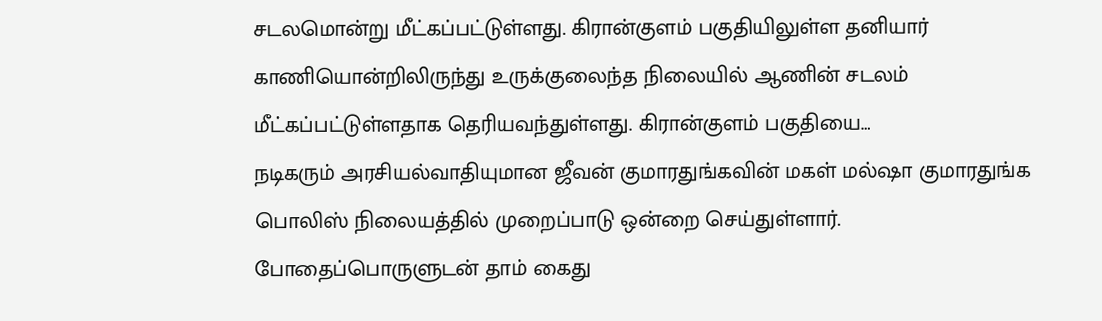சடலமொன்று மீட்கப்பட்டுள்ளது. கிரான்குளம் பகுதியிலுள்ள தனியார் காணியொன்றிலிருந்து உருக்குலைந்த நிலையில் ஆணின் சடலம் மீட்கப்பட்டுள்ளதாக தெரியவந்துள்ளது. கிரான்குளம் பகுதியை…
நடிகரும் அரசியல்வாதியுமான ஜீவன் குமாரதுங்கவின் மகள் மல்ஷா குமாரதுங்க பொலிஸ் நிலையத்தில் முறைப்பாடு ஒன்றை செய்துள்ளார். போதைப்பொருளுடன் தாம் கைது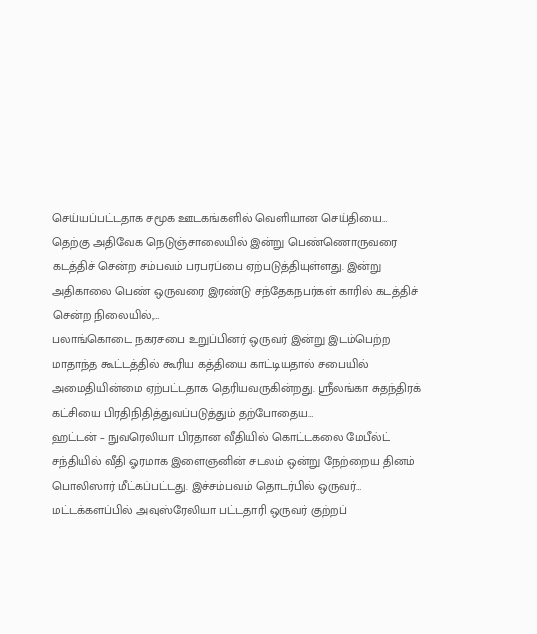செய்யப்பட்டதாக சமூக ஊடகங்களில் வெளியான செய்தியை…
தெற்கு அதிவேக நெடுஞ்சாலையில் இன்று பெண்ணொருவரை கடத்திச் சென்ற சம்பவம் பரபரப்பை ஏற்படுத்தியுள்ளது. இன்று அதிகாலை பெண் ஒருவரை இரண்டு சந்தேகநபர்கள் காரில் கடத்திச் சென்ற நிலையில்,…
பலாங்கொடை நகரசபை உறுப்பினர் ஒருவர் இன்று இடம்பெற்ற மாதாந்த கூட்டத்தில் கூரிய கத்தியை காட்டியதால் சபையில் அமைதியின்மை ஏற்பட்டதாக தெரியவருகின்றது. ஸ்ரீலங்கா சுதந்திரக் கட்சியை பிரதிநிதித்துவப்படுத்தும் தற்போதைய…
ஹட்டன் – நுவரெலியா பிரதான வீதியில் கொட்டகலை மேபீல்ட் சந்தியில் வீதி ஓரமாக இளைஞனின் சடலம் ஒன்று நேற்றைய தினம் பொலிஸார் மீட்கப்பட்டது. இச்சம்பவம் தொடர்பில் ஒருவர்…
மட்டக்களப்பில் அவுஸ்ரேலியா பட்டதாரி ஒருவர் குற்றப்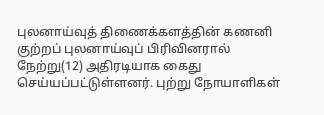புலனாய்வுத் திணைக்களத்தின் கணனி குற்றப் புலனாய்வுப் பிரிவினரால் நேற்று(12) அதிரடியாக கைது செய்யப்பட்டுள்ளனர். புற்று நோயாளிகள்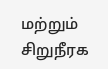மற்றும் சிறுநீரக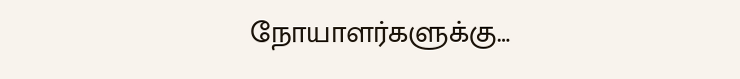நோயாளர்களுக்கு…